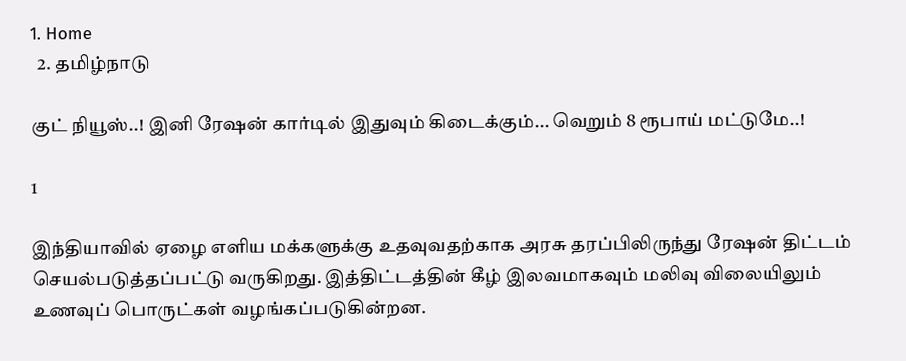1. Home
  2. தமிழ்நாடு

குட் நியூஸ்..! இனி ரேஷன் கார்டில் இதுவும் கிடைக்கும்... வெறும் 8 ரூபாய் மட்டுமே..!

1

இந்தியாவில் ஏழை எளிய மக்களுக்கு உதவுவதற்காக அரசு தரப்பிலிருந்து ரேஷன் திட்டம் செயல்படுத்தப்பட்டு வருகிறது. இத்திட்டத்தின் கீழ் இலவமாகவும் மலிவு விலையிலும் உணவுப் பொருட்கள் வழங்கப்படுகின்றன.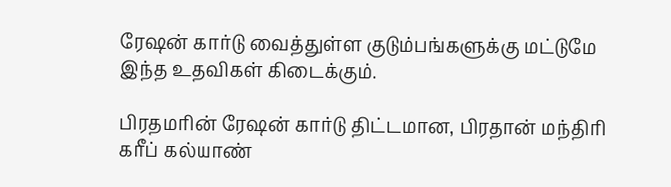ரேஷன் கார்டு வைத்துள்ள குடும்பங்களுக்கு மட்டுமே இந்த உதவிகள் கிடைக்கும்.

பிரதமரின் ரேஷன் கார்டு திட்டமான, பிரதான் மந்திரி கரீப் கல்யாண்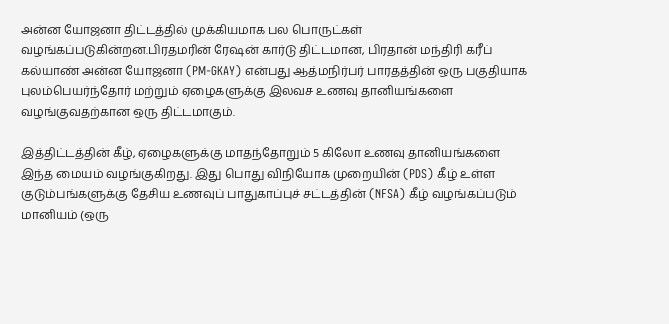அன்ன யோஜனா திட்டத்தில் முக்கியமாக பல பொருட்கள் வழங்கப்படுகின்றன.பிரதமரின் ரேஷன் கார்டு திட்டமான, பிரதான் மந்திரி கரீப் கல்யாண் அன்ன யோஜனா (PM-GKAY) என்பது ஆத்மநிர்பர் பாரதத்தின் ஒரு பகுதியாக புலம்பெயர்ந்தோர் மற்றும் ஏழைகளுக்கு இலவச உணவு தானியங்களை வழங்குவதற்கான ஒரு திட்டமாகும்.

இத்திட்டத்தின் கீழ், ஏழைகளுக்கு மாதந்தோறும் 5 கிலோ உணவு தானியங்களை இந்த மையம் வழங்குகிறது. இது பொது விநியோக முறையின் (PDS) கீழ் உள்ள குடும்பங்களுக்கு தேசிய உணவுப் பாதுகாப்புச் சட்டத்தின் (NFSA) கீழ் வழங்கப்படும் மானியம் (ஒரு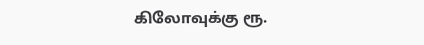கிலோவுக்கு ரூ.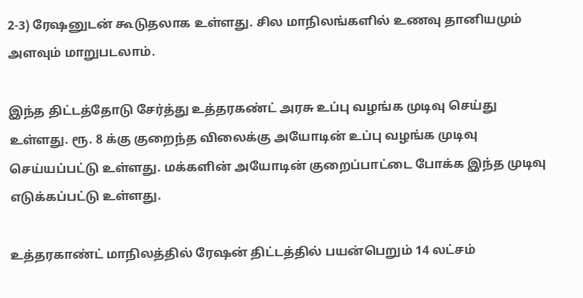2-3) ரேஷனுடன் கூடுதலாக உள்ளது. சில மாநிலங்களில் உணவு தானியமும் அளவும் மாறுபடலாம்.

இந்த திட்டத்தோடு சேர்த்து உத்தரகண்ட் அரசு உப்பு வழங்க முடிவு செய்து உள்ளது. ரூ. 8 க்கு குறைந்த விலைக்கு அயோடின் உப்பு வழங்க முடிவு செய்யப்பட்டு உள்ளது. மக்களின் அயோடின் குறைப்பாட்டை போக்க இந்த முடிவு எடுக்கப்பட்டு உள்ளது.

உத்தரகாண்ட் மாநிலத்தில் ரேஷன் திட்டத்தில் பயன்பெறும் 14 லட்சம்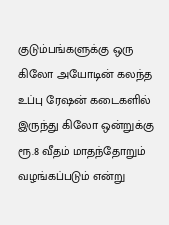குடும்பங்களுக்கு ஒரு கிலோ அயோடின் கலந்த உப்பு ரேஷன் கடைகளில் இருந்து கிலோ ஒன்றுக்கு ரூ.8 வீதம் மாதந்தோறும் வழங்கப்படும் என்று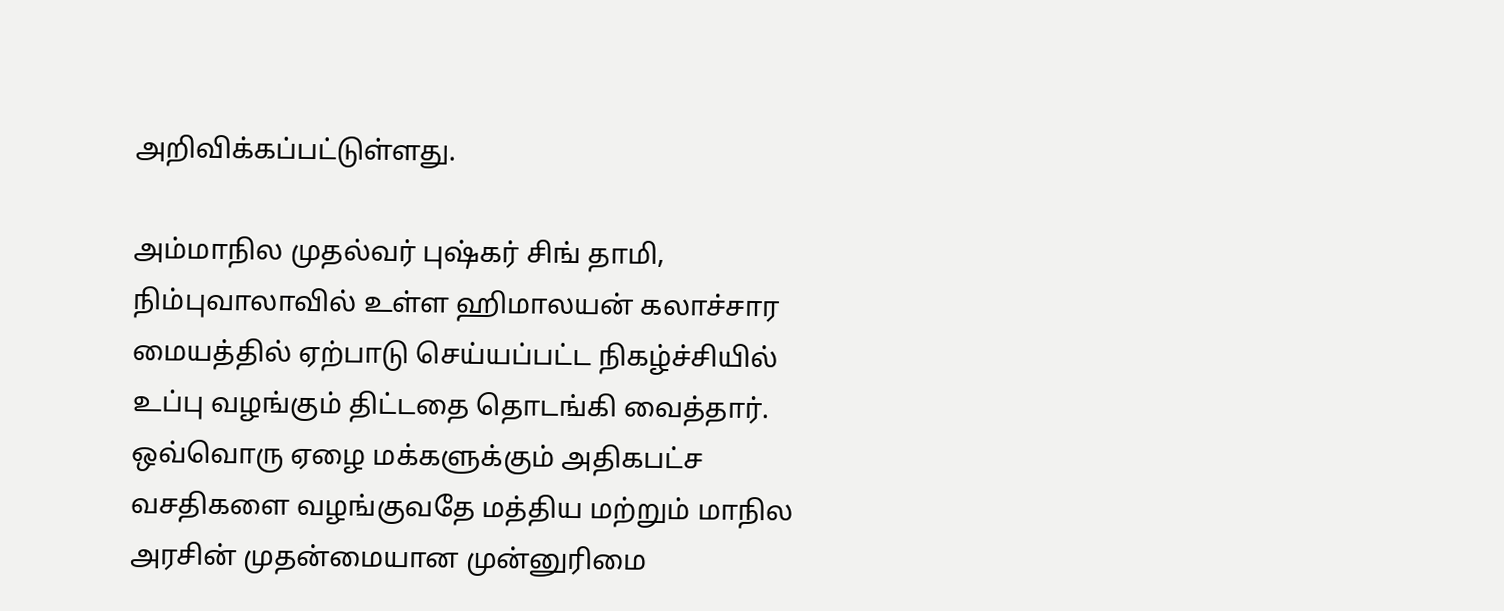அறிவிக்கப்பட்டுள்ளது.

அம்மாநில முதல்வர் புஷ்கர் சிங் தாமி, நிம்புவாலாவில் உள்ள ஹிமாலயன் கலாச்சார மையத்தில் ஏற்பாடு செய்யப்பட்ட நிகழ்ச்சியில் உப்பு வழங்கும் திட்டதை தொடங்கி வைத்தார். ஒவ்வொரு ஏழை மக்களுக்கும் அதிகபட்ச வசதிகளை வழங்குவதே மத்திய மற்றும் மாநில அரசின் முதன்மையான முன்னுரிமை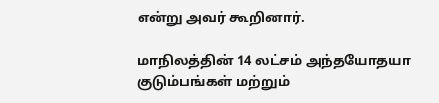என்று அவர் கூறினார்.

மாநிலத்தின் 14 லட்சம் அந்தயோதயா குடும்பங்கள் மற்றும்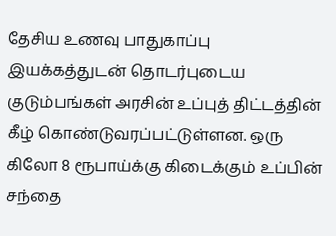தேசிய உணவு பாதுகாப்பு இயக்கத்துடன் தொடர்புடைய குடும்பங்கள் அரசின் உப்புத் திட்டத்தின் கீழ் கொண்டுவரப்பட்டுள்ளன. ஒரு கிலோ 8 ரூபாய்க்கு கிடைக்கும் உப்பின் சந்தை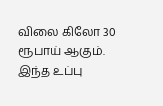விலை கிலோ 30 ரூபாய் ஆகும். இந்த உப்பு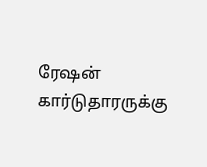ரேஷன் கார்டுதாரருக்கு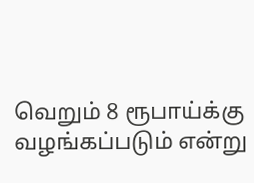வெறும் 8 ரூபாய்க்கு வழங்கப்படும் என்று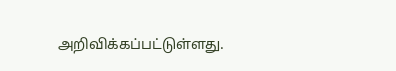அறிவிக்கப்பட்டுள்ளது.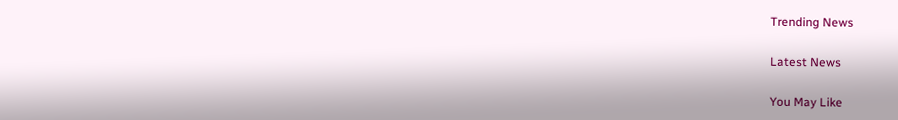Trending News

Latest News

You May Like